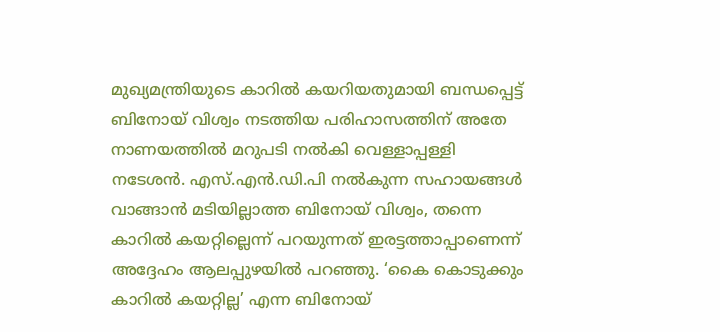മുഖ്യമന്ത്രിയുടെ കാറിൽ കയറിയതുമായി ബന്ധപ്പെട്ട് ബിനോയ് വിശ്വം നടത്തിയ പരിഹാസത്തിന് അതേ നാണയത്തിൽ മറുപടി നൽകി വെള്ളാപ്പള്ളി നടേശൻ. എസ്.എൻ.ഡി.പി നൽകുന്ന സഹായങ്ങൾ വാങ്ങാൻ മടിയില്ലാത്ത ബിനോയ് വിശ്വം, തന്നെ കാറിൽ കയറ്റില്ലെന്ന് പറയുന്നത് ഇരട്ടത്താപ്പാണെന്ന് അദ്ദേഹം ആലപ്പുഴയിൽ പറഞ്ഞു. ‘കൈ കൊടുക്കും കാറിൽ കയറ്റില്ല’ എന്ന ബിനോയ്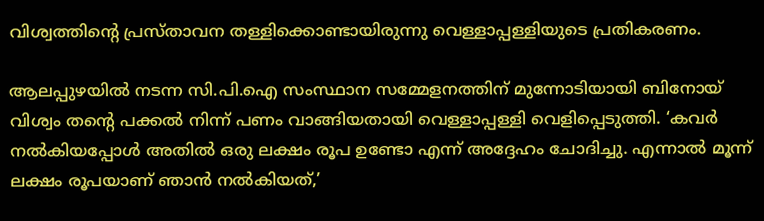വിശ്വത്തിന്റെ പ്രസ്താവന തള്ളിക്കൊണ്ടായിരുന്നു വെള്ളാപ്പള്ളിയുടെ പ്രതികരണം.

ആലപ്പുഴയിൽ നടന്ന സി.പി.ഐ സംസ്ഥാന സമ്മേളനത്തിന് മുന്നോടിയായി ബിനോയ് വിശ്വം തന്റെ പക്കൽ നിന്ന് പണം വാങ്ങിയതായി വെള്ളാപ്പള്ളി വെളിപ്പെടുത്തി. ‘കവർ നൽകിയപ്പോൾ അതിൽ ഒരു ലക്ഷം രൂപ ഉണ്ടോ എന്ന് അദ്ദേഹം ചോദിച്ചു. എന്നാൽ മൂന്ന് ലക്ഷം രൂപയാണ് ഞാൻ നൽകിയത്,’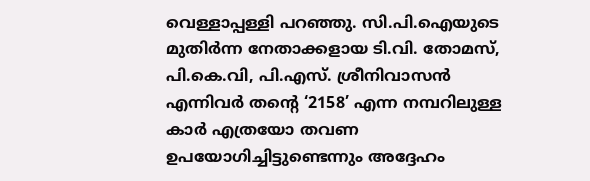വെള്ളാപ്പള്ളി പറഞ്ഞു. സി.പി.ഐയുടെ മുതിർന്ന നേതാക്കളായ ടി.വി. തോമസ്, പി.കെ.വി, പി.എസ്. ശ്രീനിവാസൻ എന്നിവർ തന്റെ ‘2158’ എന്ന നമ്പറിലുള്ള കാർ എത്രയോ തവണ ഉപയോഗിച്ചിട്ടുണ്ടെന്നും അദ്ദേഹം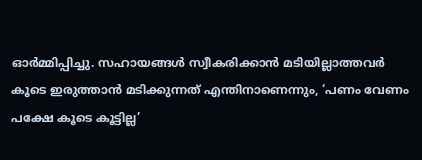ഓർമ്മിപ്പിച്ചു. സഹായങ്ങൾ സ്വീകരിക്കാൻ മടിയില്ലാത്തവർ കൂടെ ഇരുത്താൻ മടിക്കുന്നത് എന്തിനാണെന്നും, ‘പണം വേണം പക്ഷേ കൂടെ കൂട്ടില്ല’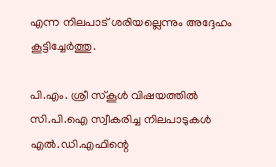എന്ന നിലപാട് ശരിയല്ലെന്നും അദ്ദേഹം കൂട്ടിച്ചേർത്തു.

പി.എം. ശ്രീ സ്‌കൂൾ വിഷയത്തിൽ സി.പി.ഐ സ്വീകരിച്ച നിലപാടുകൾ എൽ.ഡി.എഫിന്റെ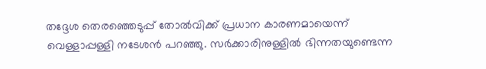തദ്ദേശ തെരഞ്ഞെടുപ്പ് തോൽവിക്ക് പ്രധാന കാരണമായെന്ന് വെള്ളാപ്പള്ളി നടേശൻ പറഞ്ഞു. സർക്കാരിനുള്ളിൽ ഭിന്നതയുണ്ടെന്ന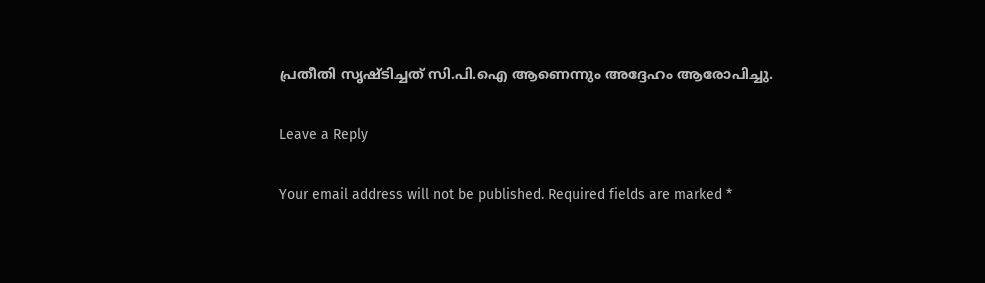പ്രതീതി സൃഷ്ടിച്ചത് സി.പി.ഐ ആണെന്നും അദ്ദേഹം ആരോപിച്ചു.

Leave a Reply

Your email address will not be published. Required fields are marked *